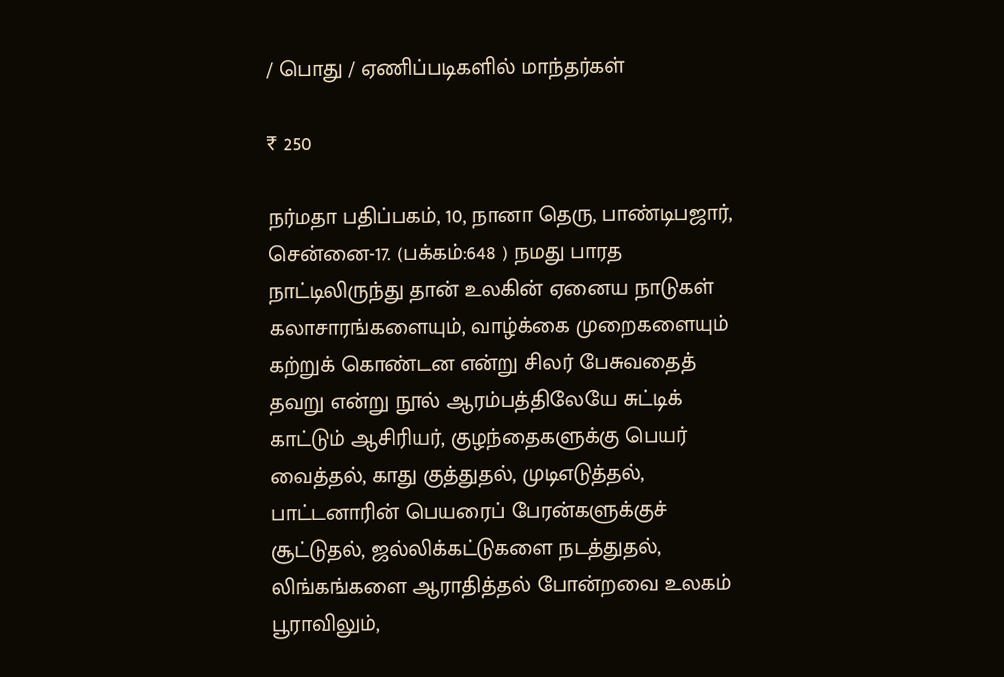/ பொது / ஏணிப்படிகளில் மாந்தர்கள்

₹ 250

நர்மதா பதிப்பகம், 10, நானா தெரு, பாண்டிபஜார், சென்னை-17. (பக்கம்:648 ) நமது பாரத நாட்டிலிருந்து தான் உலகின் ஏனைய நாடுகள் கலாசாரங்களையும், வாழ்க்கை முறைகளையும் கற்றுக் கொண்டன என்று சிலர் பேசுவதைத் தவறு என்று நூல் ஆரம்பத்திலேயே சுட்டிக் காட்டும் ஆசிரியர், குழந்தைகளுக்கு பெயர் வைத்தல், காது குத்துதல், முடிஎடுத்தல், பாட்டனாரின் பெயரைப் பேரன்களுக்குச் சூட்டுதல், ஜல்லிக்கட்டுகளை நடத்துதல், லிங்கங்களை ஆராதித்தல் போன்றவை உலகம் பூராவிலும்,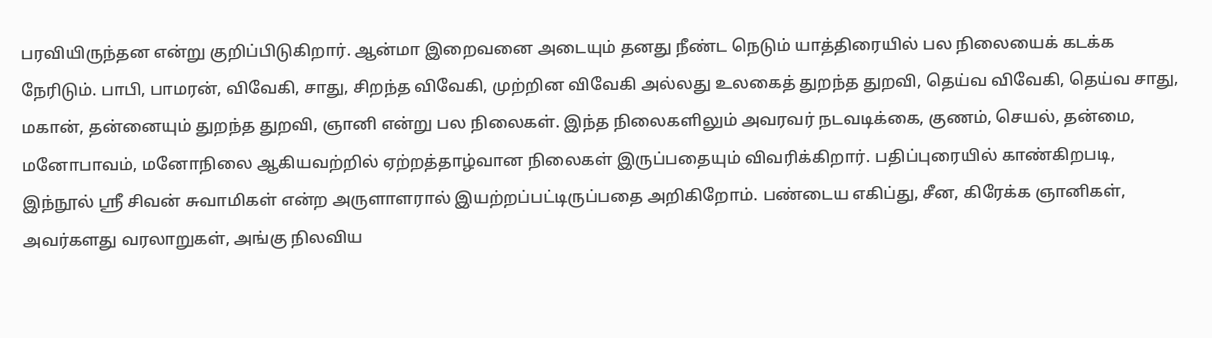பரவியிருந்தன என்று குறிப்பிடுகிறார். ஆன்மா இறைவனை அடையும் தனது நீண்ட நெடும் யாத்திரையில் பல நிலையைக் கடக்க நேரிடும். பாபி, பாமரன், விவேகி, சாது, சிறந்த விவேகி, முற்றின விவேகி அல்லது உலகைத் துறந்த துறவி, தெய்வ விவேகி, தெய்வ சாது, மகான், தன்னையும் துறந்த துறவி, ஞானி என்று பல நிலைகள். இந்த நிலைகளிலும் அவரவர் நடவடிக்கை, குணம், செயல், தன்மை, மனோபாவம், மனோநிலை ஆகியவற்றில் ஏற்றத்தாழ்வான நிலைகள் இருப்பதையும் விவரிக்கிறார். பதிப்புரையில் காண்கிறபடி, இந்நூல் ஸ்ரீ சிவன் சுவாமிகள் என்ற அருளாளரால் இயற்றப்பட்டிருப்பதை அறிகிறோம். பண்டைய எகிப்து, சீன, கிரேக்க ஞானிகள், அவர்களது வரலாறுகள், அங்கு நிலவிய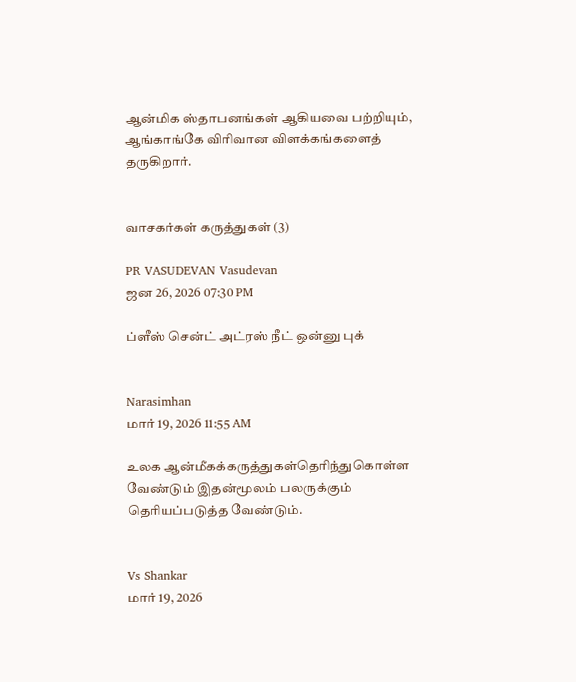ஆன்மிக ஸ்தாபனங்கள் ஆகியவை பற்றியும், ஆங்காங்கே விரிவான விளக்கங்களைத் தருகிறார்.


வாசகர்கள் கருத்துகள் (3)

PR VASUDEVAN Vasudevan
ஜன 26, 2026 07:30 PM

ப்ளீஸ் சென்ட் அட்ரஸ் நீட் ஒன்னு புக்


Narasimhan
மார் 19, 2026 11:55 AM

உலக ஆன்மீகக்கருத்துகள்தெரிந்துகொள்ள வேண்டும் இதன்மூலம் பலருக்கும் தெரியப்படுத்த வேண்டும்.


Vs Shankar
மார் 19, 2026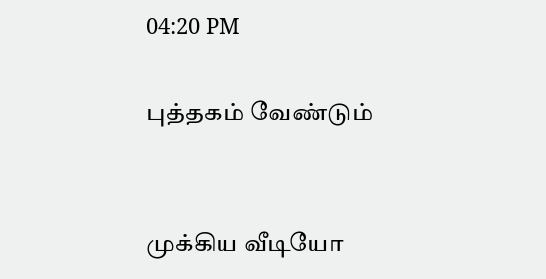04:20 PM

புத்தகம் வேண்டும்


முக்கிய வீடியோ